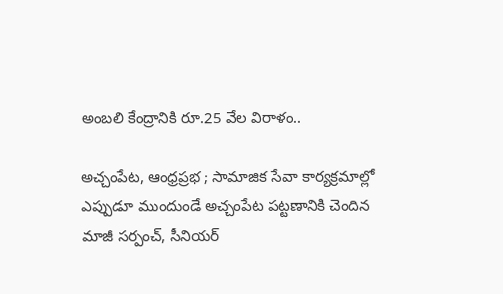అంబలి కేంద్రానికి రూ.25 వేల విరాళం..

అచ్చంపేట, ఆంధ్రప్రభ ; సామాజిక సేవా కార్యక్రమాల్లో ఎప్పుడూ ముందుండే అచ్చంపేట పట్టణానికి చెందిన మాజీ సర్పంచ్, సీనియర్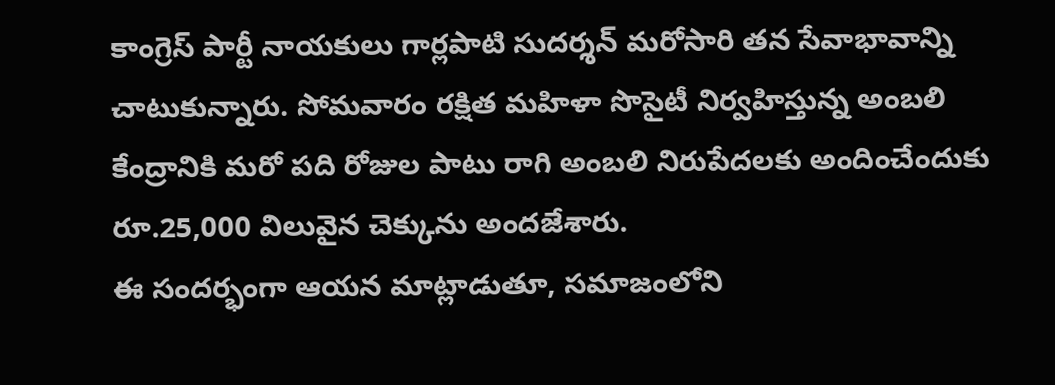కాంగ్రెస్ పార్టీ నాయకులు గార్లపాటి సుదర్శన్ మరోసారి తన సేవాభావాన్ని చాటుకున్నారు. సోమవారం రక్షిత మహిళా సొసైటీ నిర్వహిస్తున్న అంబలి కేంద్రానికి మరో పది రోజుల పాటు రాగి అంబలి నిరుపేదలకు అందించేందుకు రూ.25,000 విలువైన చెక్కును అందజేశారు.
ఈ సందర్భంగా ఆయన మాట్లాడుతూ, సమాజంలోని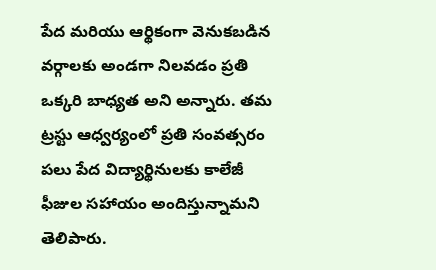పేద మరియు ఆర్థికంగా వెనుకబడిన వర్గాలకు అండగా నిలవడం ప్రతి ఒక్కరి బాధ్యత అని అన్నారు. తమ ట్రస్టు ఆధ్వర్యంలో ప్రతి సంవత్సరం పలు పేద విద్యార్థినులకు కాలేజీ ఫీజుల సహాయం అందిస్తున్నామని తెలిపారు.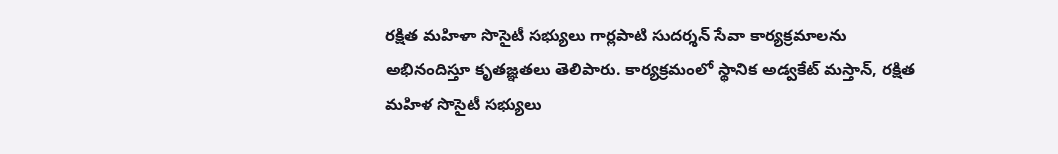రక్షిత మహిళా సొసైటీ సభ్యులు గార్లపాటి సుదర్శన్ సేవా కార్యక్రమాలను అభినందిస్తూ కృతజ్ఞతలు తెలిపారు. కార్యక్రమంలో స్థానిక అడ్వకేట్ మస్తాన్, రక్షిత మహిళ సొసైటీ సభ్యులు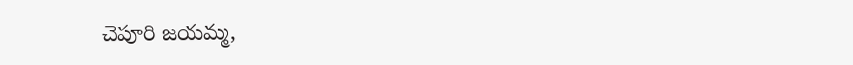చెపూరి జయమ్మ,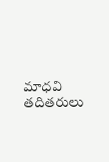మాధవి తదితరులు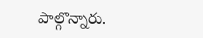పాల్గొన్నారు.